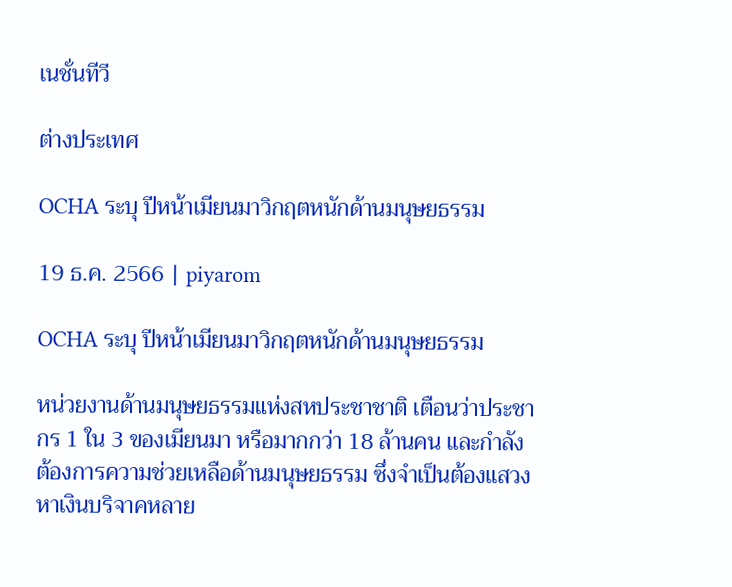เนชั่นทีวี

ต่างประเทศ

OCHA ระบุ ปีหน้าเมียนมาวิกฤตหนักด้านมนุษยธรรม

19 ธ.ค. 2566 | piyarom

OCHA ระบุ ปีหน้าเมียนมาวิกฤตหนักด้านมนุษยธรรม

หน่วยงานด้านมนุษยธรรมแห่งสหประชาชาติ เตือนว่าประชากร 1 ใน 3 ของเมียนมา หรือมากกว่า 18 ล้านคน และกำลังต้องการความช่วยเหลือด้านมนุษยธรรม ซึ่งจำเป็นต้องแสวงหาเงินบริจาคหลาย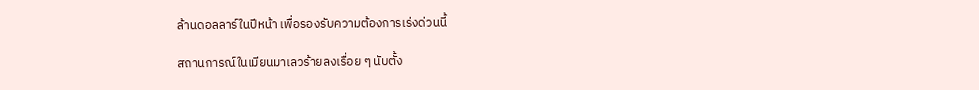ล้านดอลลาร์ในปีหน้า เพื่อรองรับความต้องการเร่งด่วนนี้

สถานการณ์ในเมียนมาเลวร้ายลงเรื่อย ๆ นับตั้ง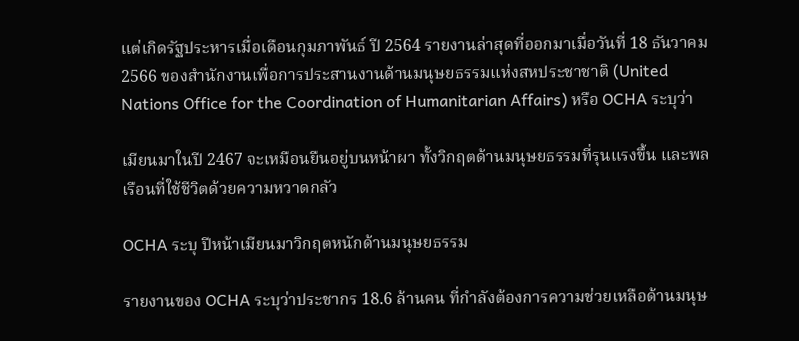แต่เกิดรัฐประหารเมื่อเดือนกุมภาพันธ์ ปี 2564 รายงานล่าสุดที่ออกมาเมื่อวันที่ 18 ธันวาคม 2566 ของสำนักงานเพื่อการประสานงานด้านมนุษยธรรมแห่งสหประชาชาติ (United Nations Office for the Coordination of Humanitarian Affairs) หรือ OCHA ระบุว่า

เมียนมาในปี 2467 จะเหมือนยืนอยู่บนหน้าผา ทั้งวิกฤตด้านมนุษยธรรมที่รุนแรงขึ้น และพลเรือนที่ใช้ชีวิตด้วยความหวาดกลัว

OCHA ระบุ ปีหน้าเมียนมาวิกฤตหนักด้านมนุษยธรรม

รายงานของ OCHA ระบุว่าประชากร 18.6 ล้านคน ที่กำลังต้องการความช่วยเหลือด้านมนุษ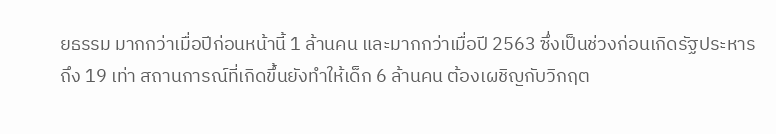ยธรรม มากกว่าเมื่อปีก่อนหน้านี้ 1 ล้านคน และมากกว่าเมื่อปี 2563 ซึ่งเป็นช่วงก่อนเกิดรัฐประหารถึง 19 เท่า สถานการณ์ที่เกิดขึ้นยังทำให้เด็ก 6 ล้านคน ต้องเผชิญกับวิกฤต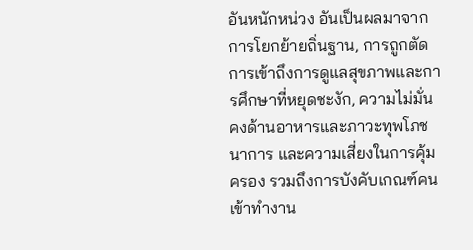อันหนักหน่วง อันเป็นผลมาจากการโยกย้ายถิ่นฐาน, การถูกตัดการเข้าถึงการดูแลสุขภาพและการศึกษาที่หยุดชะงัก, ความไม่มั่นคงด้านอาหารและภาวะทุพโภชนาการ และความเสี่ยงในการคุ้มครอง รวมถึงการบังคับเกณฑ์คนเข้าทำงาน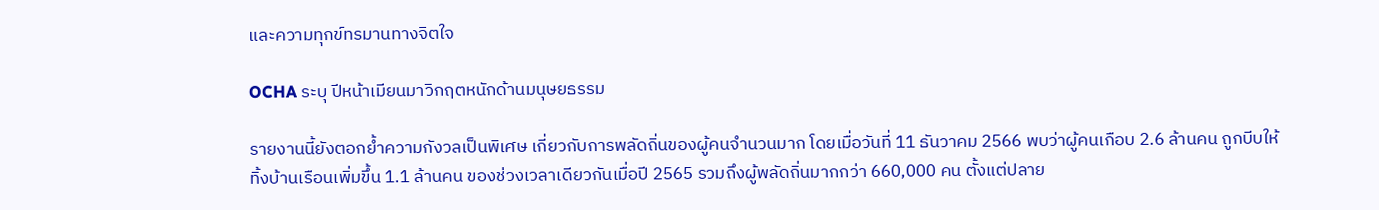และความทุกข์ทรมานทางจิตใจ

OCHA ระบุ ปีหน้าเมียนมาวิกฤตหนักด้านมนุษยธรรม

รายงานนี้ยังตอกย้ำความกังวลเป็นพิเศษ เกี่ยวกับการพลัดถิ่นของผู้คนจำนวนมาก โดยเมื่อวันที่ 11 ธันวาคม 2566 พบว่าผู้คนเกือบ 2.6 ล้านคน ถูกบีบให้ทิ้งบ้านเรือนเพิ่มขึ้น 1.1 ล้านคน ของช่วงเวลาเดียวกันเมื่อปี 2565 รวมถึงผู้พลัดถิ่นมากกว่า 660,000 คน ตั้งแต่ปลาย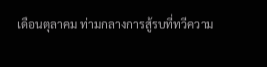เดือนตุลาคม ท่ามกลางการสู้รบที่ทวีความ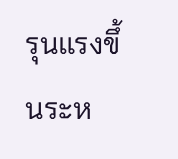รุนแรงขึ้นระห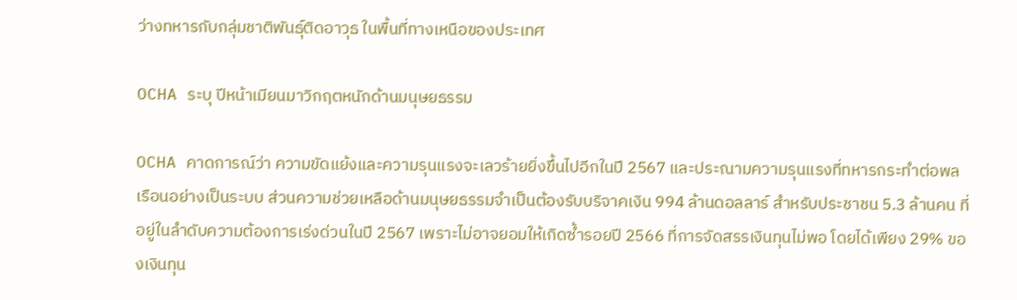ว่างทหารกับกลุ่มชาติพันธุ์ติดอาวุธ ในพื้นที่ทางเหนือของประเทศ

OCHA ระบุ ปีหน้าเมียนมาวิกฤตหนักด้านมนุษยธรรม

OCHA คาดการณ์ว่า ความขัดแย้งและความรุนแรงจะเลวร้ายยิ่งขึ้นไปอีกในปี 2567 และประณามความรุนแรงที่ทหารกระทำต่อพลเรือนอย่างเป็นระบบ ส่วนความช่วยเหลือด้านมนุษยธรรมจำเป็นต้องรับบริจาคเงิน 994 ล้านดอลลาร์ สำหรับประชาชน 5.3 ล้านคน ที่อยู่ในลำดับความต้องการเร่งด่วนในปี 2567 เพราะไม่อาจยอมให้เกิดซ้ำรอยปี 2566 ที่การจัดสรรเงินทุนไม่พอ โดยได้เพียง 29% ของเงินทุน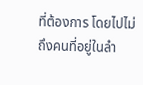ที่ต้องการ โดยไปไม่ถึงคนที่อยู่ในลำ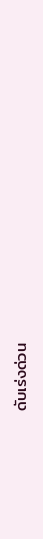ดับเร่งด่วน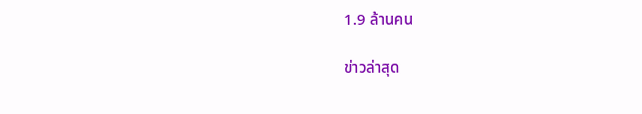1.9 ล้านคน

ข่าวล่าสุด